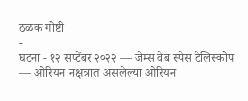ठळक गोष्टी
-
घटना - १२ सप्टेंबर २०२२ — जेम्स वेब स्पेस टेलिस्कोप — ओरियन नक्षत्रात असलेल्या ओरियन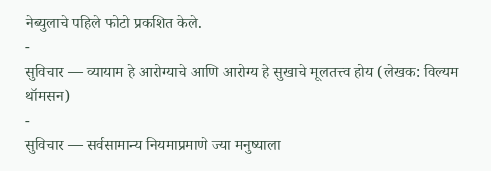नेब्युलाचे पहिले फोटो प्रकशित केले.
-
सुविचार — व्यायाम हे आरोग्याचे आणि आरोग्य हे सुखाचे मूलतत्त्व होय (लेखक: विल्यम थॉमसन)
-
सुविचार — सर्वसामान्य नियमाप्रमाणे ज्या मनुष्याला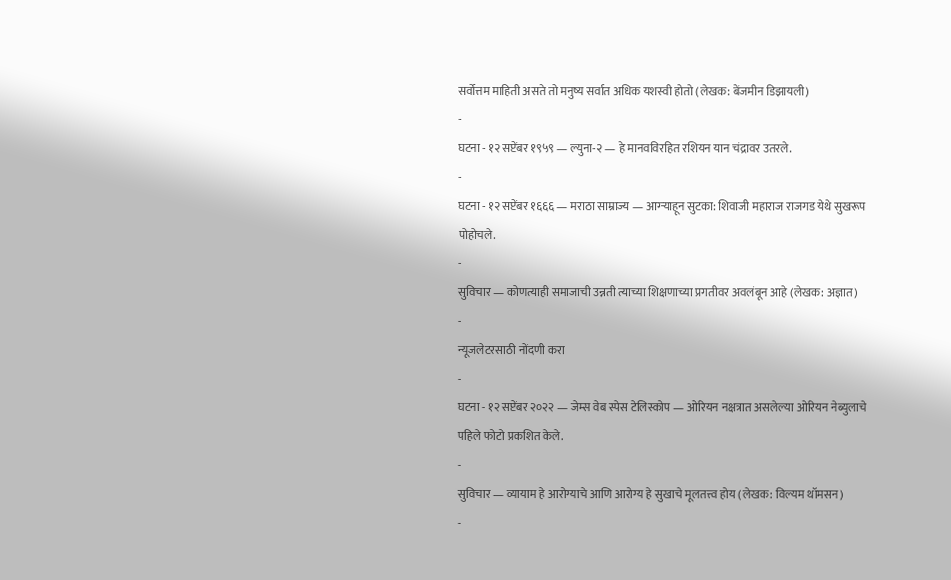सर्वोत्तम माहिती असते तो मनुष्य सर्वात अधिक यशस्वी होतो (लेखक: बेंजमीन डिझायली)
-
घटना - १२ सप्टेंबर १९५९ — ल्युना-२ — हे मानवविरहित रशियन यान चंद्रावर उतरले.
-
घटना - १२ सप्टेंबर १६६६ — मराठा साम्राज्य — आग्ऱ्याहून सुटका: शिवाजी महाराज राजगड येथे सुखरूप पोहोचले.
-
सुविचार — कोणत्याही समाजाची उन्नती त्याच्या शिक्षणाच्या प्रगतीवर अवलंबून आहे (लेखक: अज्ञात)
-
न्यूजलेटरसाठी नोंदणी करा
-
घटना - १२ सप्टेंबर २०२२ — जेम्स वेब स्पेस टेलिस्कोप — ओरियन नक्षत्रात असलेल्या ओरियन नेब्युलाचे पहिले फोटो प्रकशित केले.
-
सुविचार — व्यायाम हे आरोग्याचे आणि आरोग्य हे सुखाचे मूलतत्त्व होय (लेखक: विल्यम थॉमसन)
-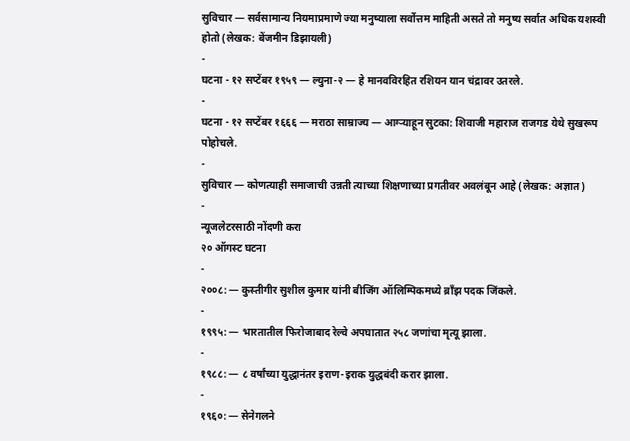सुविचार — सर्वसामान्य नियमाप्रमाणे ज्या मनुष्याला सर्वोत्तम माहिती असते तो मनुष्य सर्वात अधिक यशस्वी होतो (लेखक: बेंजमीन डिझायली)
-
घटना - १२ सप्टेंबर १९५९ — ल्युना-२ — हे मानवविरहित रशियन यान चंद्रावर उतरले.
-
घटना - १२ सप्टेंबर १६६६ — मराठा साम्राज्य — आग्ऱ्याहून सुटका: शिवाजी महाराज राजगड येथे सुखरूप पोहोचले.
-
सुविचार — कोणत्याही समाजाची उन्नती त्याच्या शिक्षणाच्या प्रगतीवर अवलंबून आहे (लेखक: अज्ञात)
-
न्यूजलेटरसाठी नोंदणी करा
२० ऑगस्ट घटना
-
२००८: — कुस्तीगीर सुशील कुमार यांनी बीजिंग ऑलिम्पिकमध्ये ब्राँझ पदक जिंकले.
-
१९९५: — भारतातील फिरोजाबाद रेल्वे अपघातात २५८ जणांचा मृत्यू झाला.
-
१९८८: — ८ वर्षांच्या युद्धानंतर इराण-इराक युद्धबंदी करार झाला.
-
१९६०: — सेनेगलने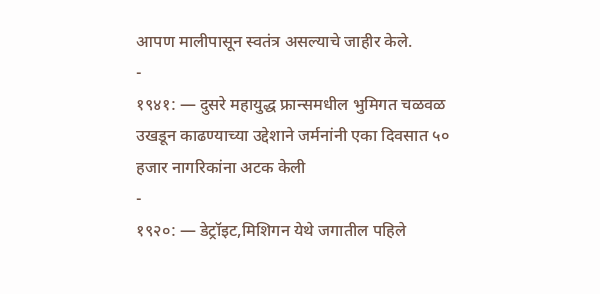आपण मालीपासून स्वतंत्र असल्याचे जाहीर केले.
-
१९४१: — दुसरे महायुद्ध फ्रान्समधील भुमिगत चळवळ उखडून काढण्याच्या उद्देशाने जर्मनांनी एका दिवसात ५० हजार नागरिकांना अटक केली
-
१९२०: — डेट्रॉइट,मिशिगन येथे जगातील पहिले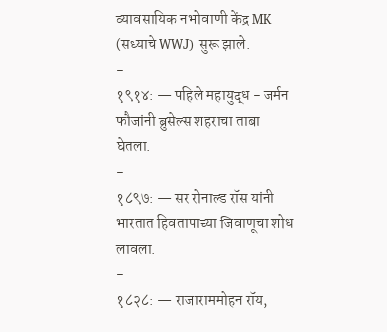व्यावसायिक नभोवाणी केंद्र MK (सध्याचे WWJ) सुरू झाले.
-
१९१४: — पहिले महायुद्ध - जर्मन फौजांनी ब्रुसेल्स शहराचा ताबा घेतला.
-
१८९७: — सर रोनाल्ड रॉस यांनी भारतात हिवतापाच्या जिवाणूचा शोध लावला.
-
१८२८: — राजाराममोहन रॉय,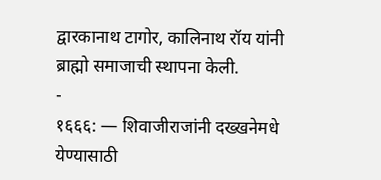द्वारकानाथ टागोर, कालिनाथ रॉय यांनी ब्राह्मो समाजाची स्थापना केली.
-
१६६६: — शिवाजीराजांनी दख्खनेमधे येण्यासाठी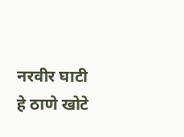नरवीर घाटी हे ठाणे खोटे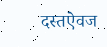दस्तऐवज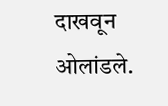दाखवून ओलांडले.